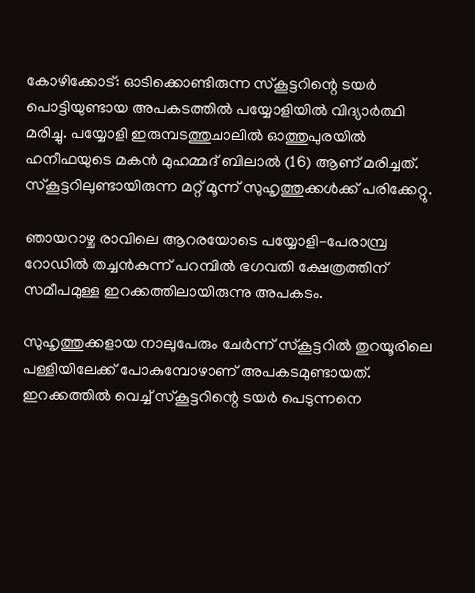കോഴിക്കോട്: ഓടിക്കൊണ്ടിരുന്ന സ്കൂട്ടറിന്റെ ടയർ പൊട്ടിയുണ്ടായ അപകടത്തിൽ പയ്യോളിയിൽ വിദ്യാർത്ഥി മരിച്ചു. പയ്യോളി ഇരുമ്പടത്തുചാലിൽ ഓത്തുപുരയിൽ ഹനീഫയുടെ മകൻ മുഹമ്മദ് ബിലാൽ (16) ആണ് മരിച്ചത്. സ്കൂട്ടറിലുണ്ടായിരുന്ന മറ്റ് മൂന്ന് സുഹൃത്തുക്കൾക്ക് പരിക്കേറ്റു.

ഞായറാഴ്ച രാവിലെ ആറരയോടെ പയ്യോളി-പേരാമ്പ്ര റോഡിൽ തച്ചൻകുന്ന് പറമ്പിൽ ഭഗവതി ക്ഷേത്രത്തിന് സമീപമുള്ള ഇറക്കത്തിലായിരുന്നു അപകടം.

സുഹൃത്തുക്കളായ നാലുപേരും ചേർന്ന് സ്കൂട്ടറിൽ തുറയൂരിലെ പള്ളിയിലേക്ക് പോകുമ്പോഴാണ് അപകടമുണ്ടായത്. ഇറക്കത്തിൽ വെച്ച് സ്കൂട്ടറിന്റെ ടയർ പെടുന്നനെ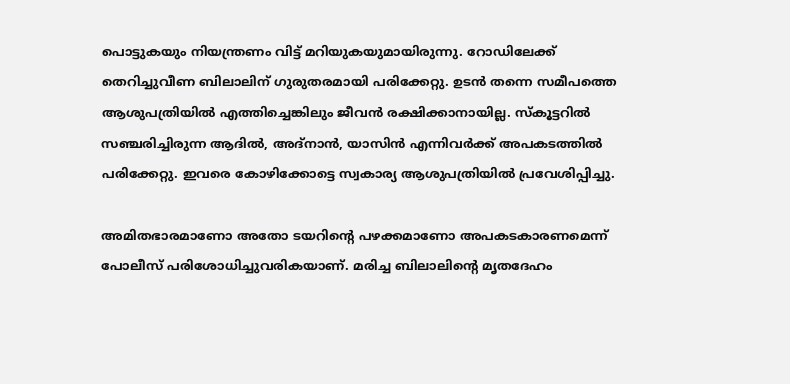പൊട്ടുകയും നിയന്ത്രണം വിട്ട് മറിയുകയുമായിരുന്നു. റോഡിലേക്ക് തെറിച്ചുവീണ ബിലാലിന് ഗുരുതരമായി പരിക്കേറ്റു. ഉടൻ തന്നെ സമീപത്തെ ആശുപത്രിയിൽ എത്തിച്ചെങ്കിലും ജീവൻ രക്ഷിക്കാനായില്ല. സ്കൂട്ടറിൽ സഞ്ചരിച്ചിരുന്ന ആദിൽ, അദ്‌നാൻ, യാസിൻ എന്നിവർക്ക് അപകടത്തിൽ പരിക്കേറ്റു. ഇവരെ കോഴിക്കോട്ടെ സ്വകാര്യ ആശുപത്രിയിൽ പ്രവേശിപ്പിച്ചു.

അമിതഭാരമാണോ അതോ ടയറിന്റെ പഴക്കമാണോ അപകടകാരണമെന്ന് പോലീസ് പരിശോധിച്ചുവരികയാണ്. മരിച്ച ബിലാലിന്റെ മൃതദേഹം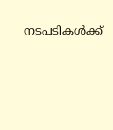നടപടികൾക്ക്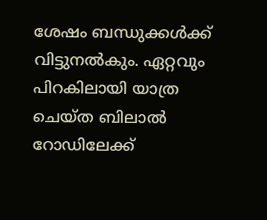ശേഷം ബന്ധുക്കൾക്ക് വിട്ടുനൽകും. ഏറ്റവും പിറകിലായി യാത്ര ചെയ്ത ബിലാല്‍ റോഡിലേക്ക്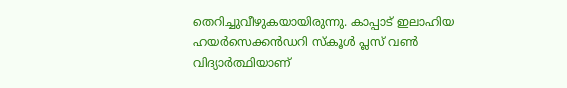തെറിച്ചുവീഴുകയായിരുന്നു. കാപ്പാട് ഇലാഹിയ ഹയര്‍സെക്കന്‍ഡറി സ്‌കൂള്‍ പ്ലസ് വണ്‍ വിദ്യാര്‍ത്ഥിയാണ്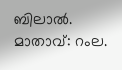ബിലാല്‍. മാതാവ്: റംല.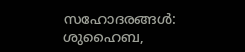സഹോദരങ്ങള്‍: ശുഹൈബ,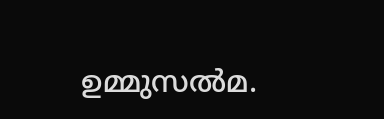ഉമ്മുസല്‍മ.